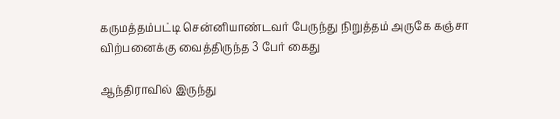கருமத்தம்பட்டி சென்னியாண்டவர் பேருந்து நிறுத்தம் அருகே கஞ்சா விற்பனைக்கு வைத்திருந்த 3 பேர் கைது

ஆந்திராவில் இருந்து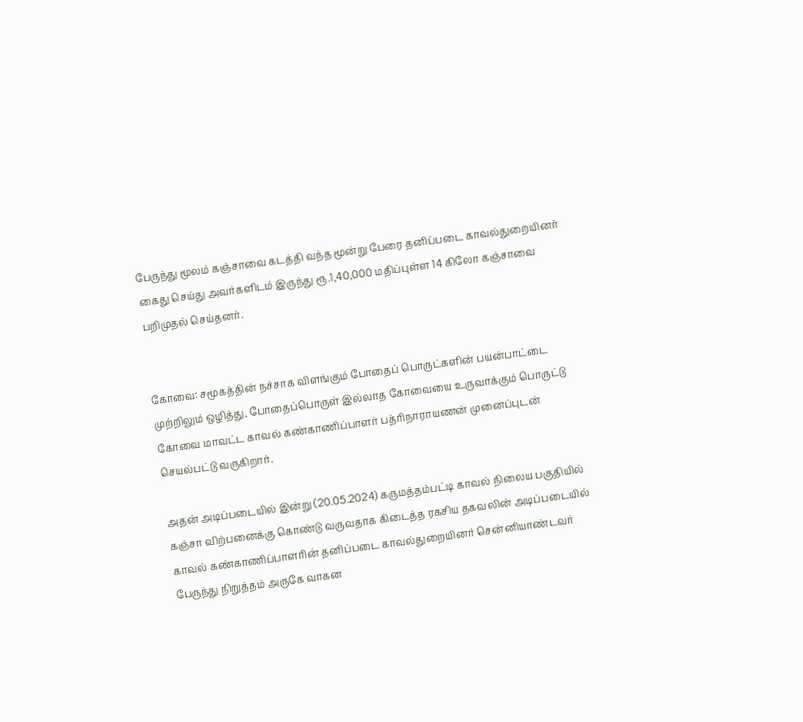பேருந்து மூலம் கஞ்சாவை கடத்தி வந்த மூன்று பேரை தனிப்படை காவல்துறையினர் கைது செய்து அவர்களிடம் இருந்து ரூ.1,40,000 மதிப்புள்ள 14 கிலோ கஞ்சாவை பறிமுதல் செய்தனர்.


கோவை: சமூகத்தின் நச்சாக விளங்கும் போதைப் பொருட்களின் பயன்பாட்டை முற்றிலும் ஒழித்து, போதைப்பொருள் இல்லாத கோவையை உருவாக்கும் பொருட்டு கோவை மாவட்ட காவல் கண்காணிப்பாளர் பத்ரிநாராயணன் முனைப்புடன் செயல்பட்டு வருகிறார்.

அதன் அடிப்படையில் இன்று (20.05.2024) கருமத்தம்பட்டி காவல் நிலைய பகுதியில் கஞ்சா விற்பனைக்கு கொண்டு வருவதாக கிடைத்த ரகசிய தகவலின் அடிப்படையில் காவல் கண்காணிப்பாளரின் தனிப்படை காவல்துறையினர் சென்னியாண்டவர் பேருந்து நிறுத்தம் அருகே வாகன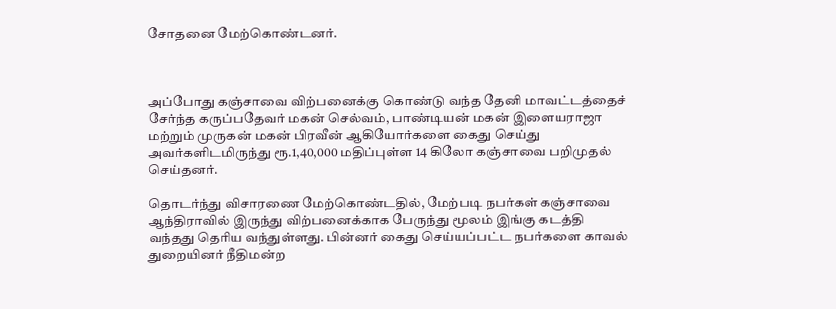சோதனை மேற்கொண்டனர்.



அப்போது கஞ்சாவை விற்பனைக்கு கொண்டு வந்த தேனி மாவட்டத்தைச் சேர்ந்த கருப்பதேவர் மகன் செல்வம், பாண்டியன் மகன் இளையராஜா மற்றும் முருகன் மகன் பிரவீன் ஆகியோர்களை கைது செய்து அவர்களிடமிருந்து ரூ.1,40,000 மதிப்புள்ள 14 கிலோ கஞ்சாவை பறிமுதல் செய்தனர்.

தொடர்ந்து விசாரணை மேற்கொண்டதில், மேற்படி நபர்கள் கஞ்சாவை ஆந்திராவில் இருந்து விற்பனைக்காக பேருந்து மூலம் இங்கு கடத்தி வந்தது தெரிய வந்துள்ளது. பின்னர் கைது செய்யப்பட்ட நபர்களை காவல் துறையினர் நீதிமன்ற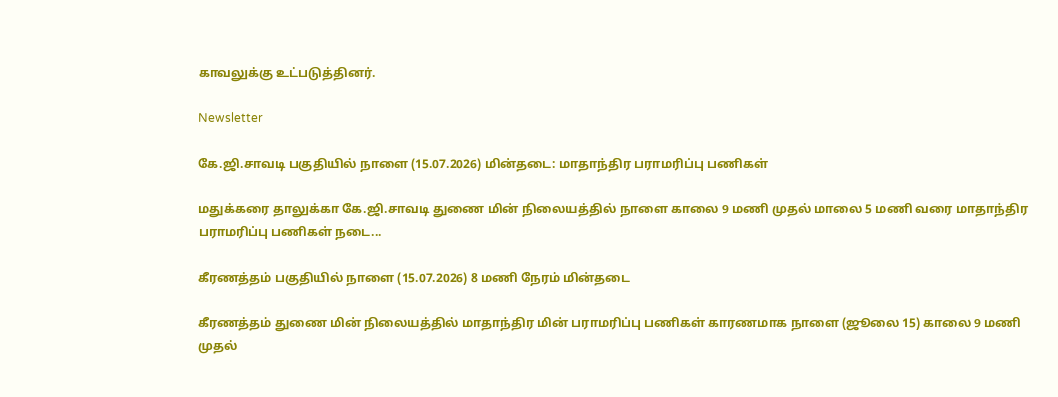காவலுக்கு உட்படுத்தினர்.

Newsletter

கே.ஜி.சாவடி பகுதியில் நாளை (15.07.2026) மின்தடை: மாதாந்திர பராமரிப்பு பணிகள்

மதுக்கரை தாலுக்கா கே.ஜி.சாவடி துணை மின் நிலையத்தில் நாளை காலை 9 மணி முதல் மாலை 5 மணி வரை மாதாந்திர பராமரிப்பு பணிகள் நடை...

கீரணத்தம் பகுதியில் நாளை (15.07.2026) 8 மணி நேரம் மின்தடை

கீரணத்தம் துணை மின் நிலையத்தில் மாதாந்திர மின் பராமரிப்பு பணிகள் காரணமாக நாளை (ஜூலை 15) காலை 9 மணி முதல்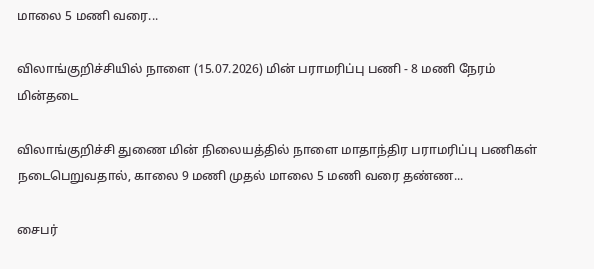மாலை 5 மணி வரை...

விலாங்குறிச்சியில் நாளை (15.07.2026) மின் பராமரிப்பு பணி - 8 மணி நேரம் மின்தடை

விலாங்குறிச்சி துணை மின் நிலையத்தில் நாளை மாதாந்திர பராமரிப்பு பணிகள் நடைபெறுவதால், காலை 9 மணி முதல் மாலை 5 மணி வரை தண்ண...

சைபர்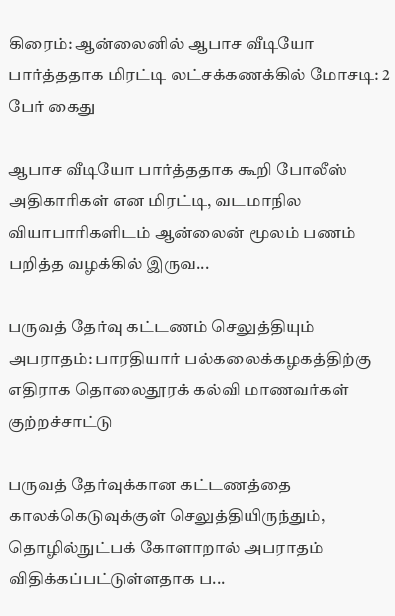கிரைம்: ஆன்லைனில் ஆபாச வீடியோ பார்த்ததாக மிரட்டி லட்சக்கணக்கில் மோசடி: 2 பேர் கைது

ஆபாச வீடியோ பார்த்ததாக கூறி போலீஸ் அதிகாரிகள் என மிரட்டி, வடமாநில வியாபாரிகளிடம் ஆன்லைன் மூலம் பணம் பறித்த வழக்கில் இருவ...

பருவத் தேர்வு கட்டணம் செலுத்தியும் அபராதம்: பாரதியார் பல்கலைக்கழகத்திற்கு எதிராக தொலைதூரக் கல்வி மாணவர்கள் குற்றச்சாட்டு

பருவத் தேர்வுக்கான கட்டணத்தை காலக்கெடுவுக்குள் செலுத்தியிருந்தும், தொழில்நுட்பக் கோளாறால் அபராதம் விதிக்கப்பட்டுள்ளதாக ப...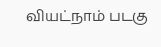வியட்நாம் படகு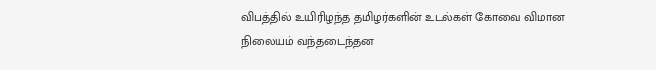விபத்தில் உயிரிழந்த தமிழர்களின் உடல்கள் கோவை விமான நிலையம் வந்தடைந்தன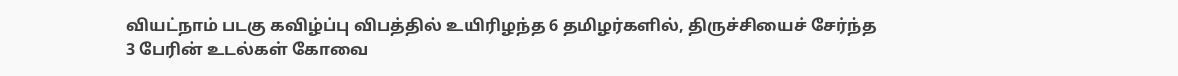வியட்நாம் படகு கவிழ்ப்பு விபத்தில் உயிரிழந்த 6 தமிழர்களில், திருச்சியைச் சேர்ந்த 3 பேரின் உடல்கள் கோவை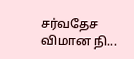சர்வதேச விமான நி...